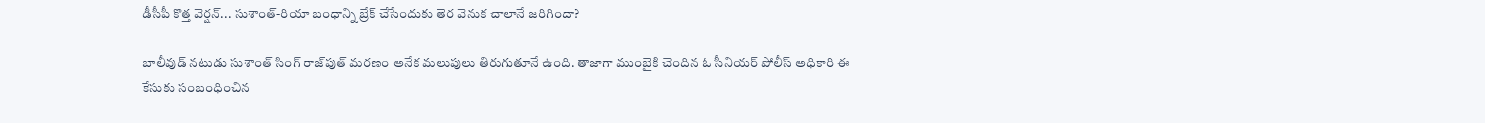డీసీపీ కొత్త వెర్షన్... సుశాంత్‌-రియా బంధాన్ని బ్రేక్ చేసేందుకు తెర వెనుక చాలానే జరిగిందా?

బాలీవుడ్ నటుడు సుశాంత్ సింగ్ రాజ్‌పుత్ మరణం అనేక మలుపులు తిరుగుతూనే ఉంది. తాజాగా ముంబైకి చెందిన ఓ సీనియర్ పోలీస్ అధికారి ఈ కేసుకు సంబంధించిన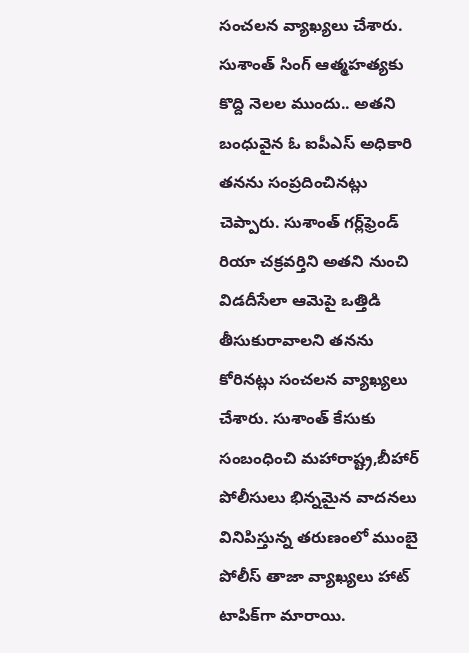సంచలన వ్యాఖ్యలు చేశారు. సుశాంత్ సింగ్ ఆత్మహత్యకు కొద్ది నెలల ముందు.. అతని బంధువైన ఓ ఐపీఎస్ అధికారి తనను సంప్రదించినట్లు చెప్పారు. సుశాంత్ గర్ల్‌ఫ్రెండ్‌ రియా చక్రవర్తిని అతని నుంచి విడదీసేలా ఆమెపై ఒత్తిడి తీసుకురావాలని తనను కోరినట్లు సంచలన వ్యాఖ్యలు చేశారు. సుశాంత్ కేసుకు సంబంధించి మహారాష్ట్ర,బీహార్ పోలీసులు భిన్నమైన వాదనలు వినిపిస్తున్న తరుణంలో ముంబై పోలీస్ తాజా వ్యాఖ్యలు హాట్ టాపిక్‌గా మారాయి.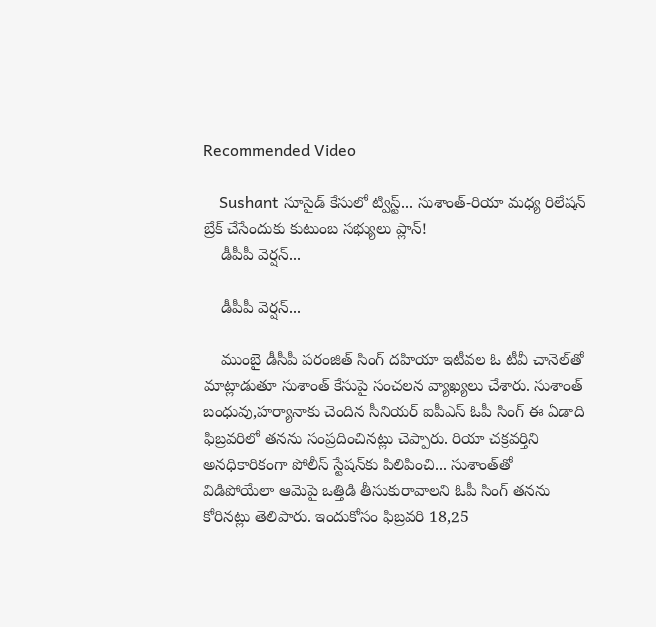Recommended Video

    Sushant సూసైడ్ కేసులో ట్విస్ట్... సుశాంత్‌-రియా మధ్య రిలేషన్ బ్రేక్ చేసేందుకు కుటుంబ సభ్యులు ప్లాన్!
    డీపీపీ వెర్షన్...

    డీపీపీ వెర్షన్...

    ముంబై డీసీపీ పరంజిత్ సింగ్ దహియా ఇటీవల ఓ టీవీ చానెల్‌తో మాట్లాడుతూ సుశాంత్ కేసుపై సంచలన వ్యాఖ్యలు చేశారు. సుశాంత్ బంధువు,హర్యానాకు చెందిన సీనియర్ ఐపీఎస్ ఓపీ సింగ్ ఈ ఏడాది ఫిబ్రవరిలో తనను సంప్రదించినట్లు చెప్పారు. రియా చక్రవర్తిని అనధికారికంగా పోలీస్ స్టేషన్‌కు పిలిపించి... సుశాంత్‌తో విడిపోయేలా ఆమెపై ఒత్తిడి తీసుకురావాలని ఓపీ సింగ్ తనను కోరినట్లు తెలిపారు. ఇందుకోసం ఫిబ్రవరి 18,25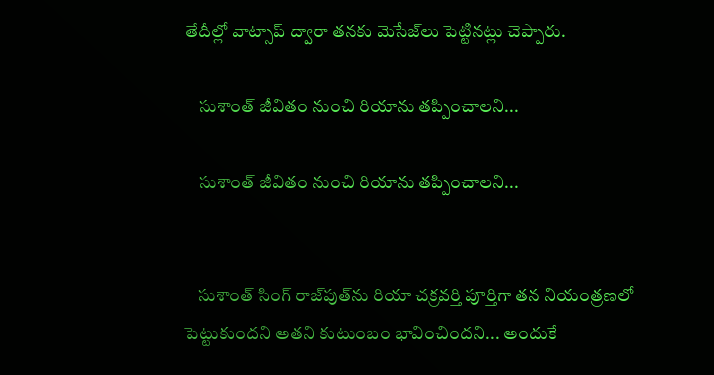తేదీల్లో వాట్సాప్ ద్వారా తనకు మెసేజ్‌లు పెట్టినట్లు చెప్పారు.

    సుశాంత్‌ జీవితం నుంచి రియాను తప్పించాలని...

    సుశాంత్‌ జీవితం నుంచి రియాను తప్పించాలని...


    సుశాంత్ సింగ్ రాజ్‌పుత్‌ను రియా చక్రవర్తి పూర్తిగా తన నియంత్రణలో పెట్టుకుందని అతని కుటుంబం భావించిందని... అందుకే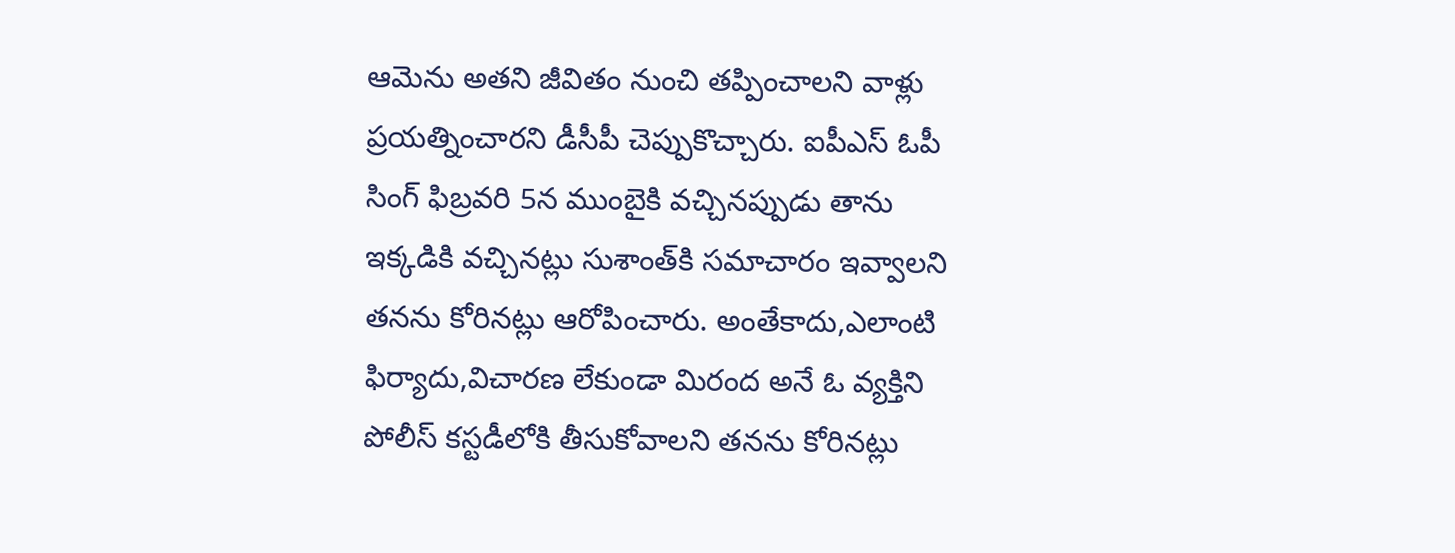ఆమెను అతని జీవితం నుంచి తప్పించాలని వాళ్లు ప్రయత్నించారని డీసీపీ చెప్పుకొచ్చారు. ఐపీఎస్ ఓపీ సింగ్ ఫిబ్రవరి 5న ముంబైకి వచ్చినప్పుడు తాను ఇక్కడికి వచ్చినట్లు సుశాంత్‌కి సమాచారం ఇవ్వాలని తనను కోరినట్లు ఆరోపించారు. అంతేకాదు,ఎలాంటి ఫిర్యాదు,విచారణ లేకుండా మిరంద అనే ఓ వ్యక్తిని పోలీస్ కస్టడీలోకి తీసుకోవాలని తనను కోరినట్లు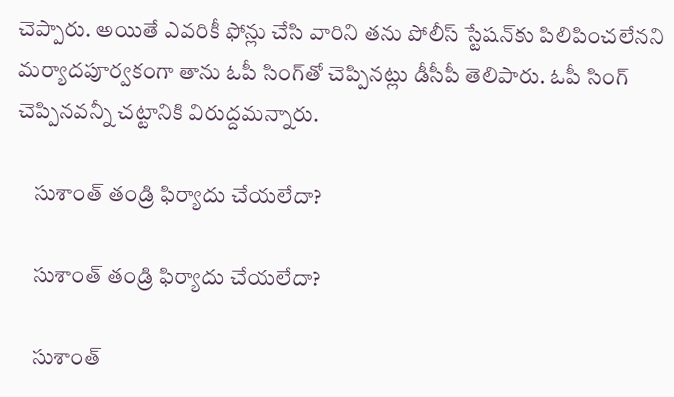చెప్పారు. అయితే ఎవరికీ ఫోన్లు చేసి వారిని తను పోలీస్ స్టేషన్‌కు పిలిపించలేనని మర్యాదపూర్వకంగా తాను ఓపీ సింగ్‌తో చెప్పినట్లు డీసీపీ తెలిపారు. ఓపీ సింగ్ చెప్పినవన్నీ చట్టానికి విరుద్దమన్నారు.

    సుశాంత్ తండ్రి ఫిర్యాదు చేయలేదా?

    సుశాంత్ తండ్రి ఫిర్యాదు చేయలేదా?

    సుశాంత్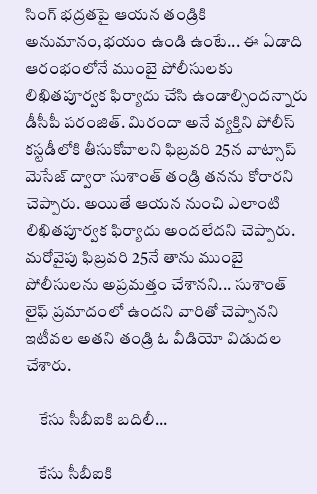సింగ్ భద్రతపై ఆయన తండ్రికి అనుమానం,భయం ఉండి ఉంటే... ఈ ఏడాది ఆరంభంలోనే ముంబై పోలీసులకు లిఖితపూర్వక ఫిర్యాదు చేసి ఉండాల్సిందన్నారు డీసీపీ పరంజిత్. మిరందా అనే వ్యక్తిని పోలీస్ కస్టడీలోకి తీసుకోవాలని ఫిబ్రవరి 25న వాట్సాప్ మెసేజ్ ద్వారా సుశాంత్ తండ్రి తనను కోరారని చెప్పారు. అయితే ఆయన నుంచి ఎలాంటి లిఖితపూర్వక ఫిర్యాదు అందలేదని చెప్పారు. మరోవైపు ఫిబ్రవరి 25నే తాను ముంబై పోలీసులను అప్రమత్తం చేశానని... సుశాంత్ లైఫ్ ప్రమాదంలో ఉందని వారితో చెప్పానని ఇటీవల అతని తండ్రి ఓ వీడియో విడుదల చేశారు.

    కేసు సీబీఐకి బదిలీ...

    కేసు సీబీఐకి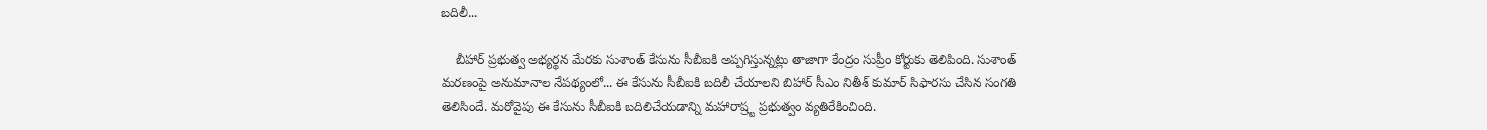బదిలీ...

    బీహార్ ప్రభుత్వ అభ్యర్థన మేరకు సుశాంత్ కేసును సీబీఐకి అప్పగిస్తున్నట్లు తాజాగా కేంద్రం సుప్రీం కోర్టుకు తెలిపింది. సుశాంత్ మరణంపై అనుమానాల నేపథ్యంలో... ఈ కేసును సీబీఐకి బదిలీ చేయాలని బిహార్ సీఎం నితీశ్ కుమార్ సిఫారసు చేసిన సంగతి తెలిసిందే. మరోవైపు ఈ కేసును సీబీఐకి బ‌దిలిచేయడాన్ని మ‌హారాష్ర్ట ప్ర‌భుత్వం వ్య‌తిరేకించింది.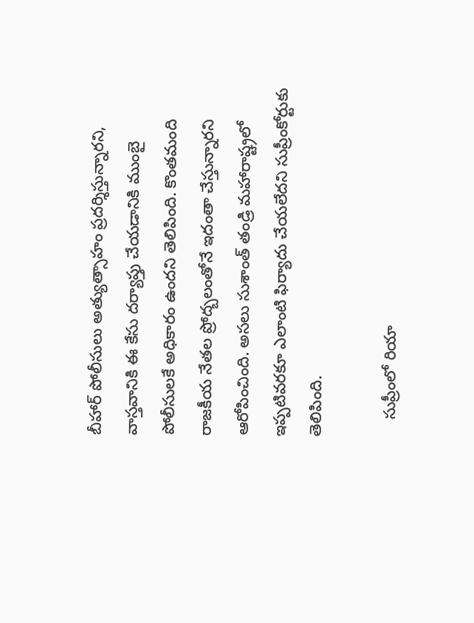బీహార్ పోలీసులు అత్యుత్సాహం ప్ర‌ద‌ర్శిస్తున్నార‌ని, వాస్త‌వానికి ఈ కేసు ద‌ర్యాప్తు చేయ‌డానికి ముంబై పోలీసుల‌కే అధికారం ఉంద‌ని తెలిపింది. కొంతమంది రాజకీయ నేతల ప్రోద్బలంతోనే ఇదంతా చేస్తున్నారని ఆరోపించింది. అసలు సుశాంత్ తండ్రి మహారాష్ట్రలో ఇప్పటివరకూ ఎలాంటి ఫిర్యాదు చేయలేదని సుప్రీంకోర్టుకు తెలిపింది.

    సుప్రీంలో రియా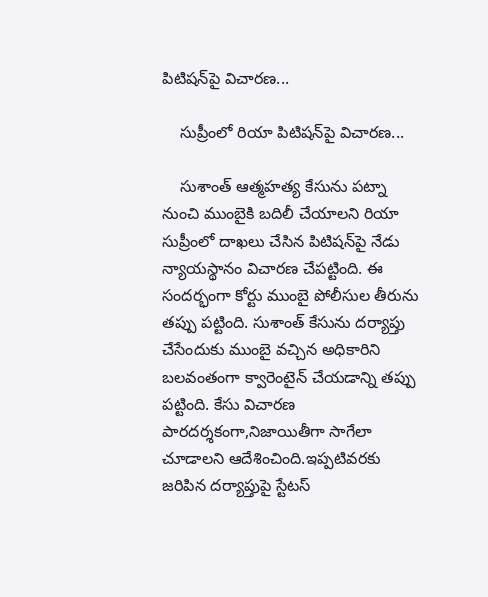పిటిషన్‌పై విచారణ...

    సుప్రీంలో రియా పిటిషన్‌పై విచారణ...

    సుశాంత్ ఆత్మహత్య కేసును పట్నా నుంచి ముంబైకి బదిలీ చేయాలని రియా సుప్రీంలో దాఖలు చేసిన పిటిషన్‌పై నేడు న్యాయస్థానం విచారణ చేపట్టింది. ఈ సందర్భంగా కోర్టు ముంబై పోలీసుల తీరును తప్పు పట్టింది. సుశాంత్ కేసును దర్యాప్తు చేసేందుకు ముంబై వచ్చిన అధికారిని బలవంతంగా క్వారెంటైన్ చేయడాన్ని తప్పు పట్టింది. కేసు విచారణ పారదర్శకంగా,నిజాయితీగా సాగేలా చూడాలని ఆదేశించింది.ఇప్పటివరకు జరిపిన దర్యాప్తుపై స్టేటస్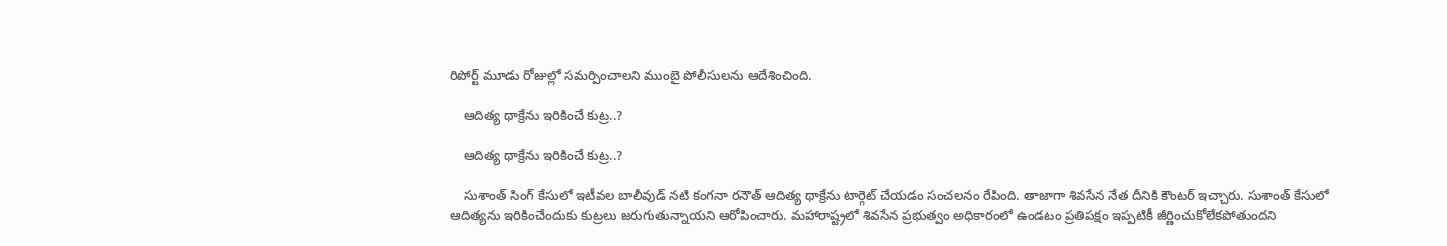రిపోర్ట్ మూడు రోజుల్లో సమర్పించాలని ముంబై పోలీసులను ఆదేశించింది.

    ఆదిత్య థాక్రేను ఇరికించే కుట్ర..?

    ఆదిత్య థాక్రేను ఇరికించే కుట్ర..?

    సుశాంత్ సింగ్ కేసులో ఇటీవల బాలీవుడ్ నటి కంగనా రనౌత్ ఆదిత్య థాక్రేను టార్గెట్ చేయడం సంచలనం రేపింది. తాజాగా శివసేన నేత దీనికి కౌంటర్ ఇచ్చారు. సుశాంత్ కేసులో ఆదిత్యను ఇరికించేందుకు కుట్రలు జరుగుతున్నాయని ఆరోపించారు. మహారాష్ట్రలో శివసేన ప్రభుత్వం అధికారంలో ఉండటం ప్రతిపక్షం ఇప్పటికీ జీర్ణించుకోలేకపోతుందని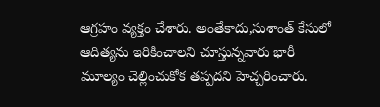ఆగ్రహం వ్యక్తం చేశారు. అంతేకాదు,సుశాంత్ కేసులో ఆదిత్యను ఇరికించాలని చూస్తున్నవారు భారీ మూల్యం చెల్లించుకోక తప్పదని హెచ్చరించారు.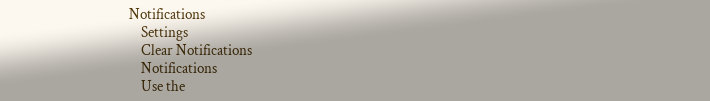Notifications
    Settings
    Clear Notifications
    Notifications
    Use the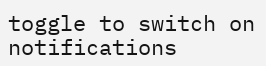toggle to switch on notifications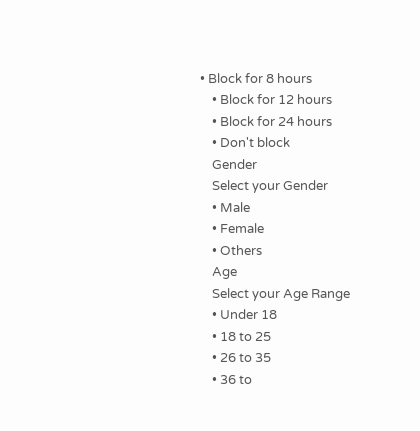• Block for 8 hours
    • Block for 12 hours
    • Block for 24 hours
    • Don't block
    Gender
    Select your Gender
    • Male
    • Female
    • Others
    Age
    Select your Age Range
    • Under 18
    • 18 to 25
    • 26 to 35
    • 36 to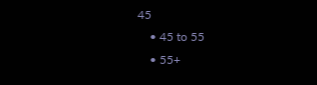45
    • 45 to 55
    • 55+